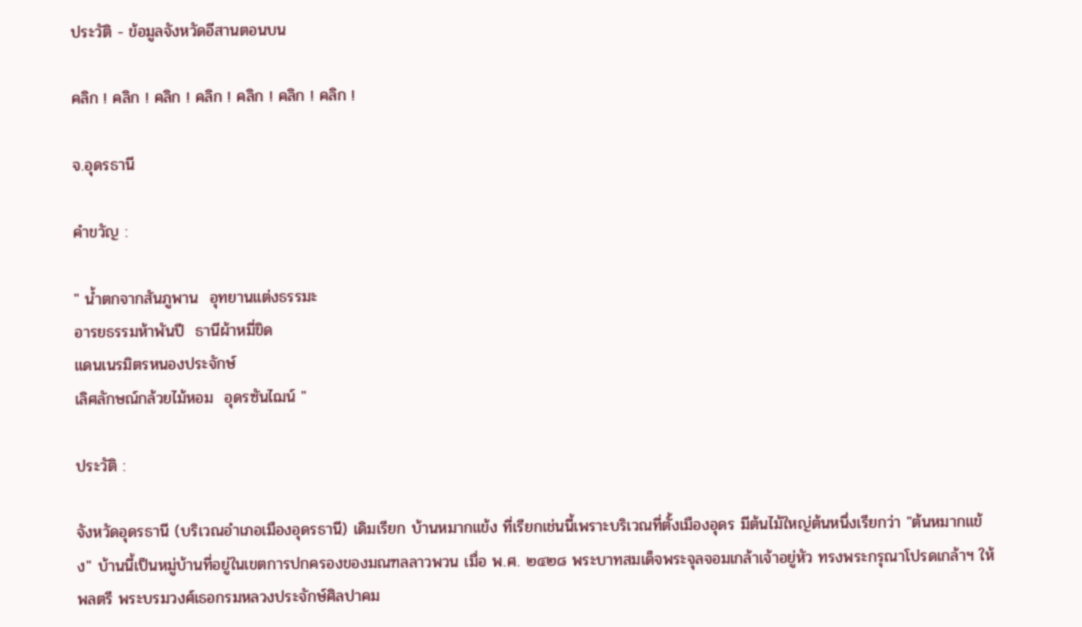ประวัติ - ข้อมูลจังหวัดอีสานตอนบน

คลิก ! คลิก ! คลิก ! คลิก ! คลิก ! คลิก ! คลิก !

จ.อุดรธานี

คำขวัญ :

" น้ำตกจากสันภูพาน  อุทยานแต่งธรรมะ
อารยธรรมห้าพันปี  ธานีผ้าหมี่ขิด
แดนเนรมิตรหนองประจักษ์
เลิศลักษณ์กล้วยไม้หอม  อุดรซันไฌน์ "

ประวัติ :

จังหวัดอุดรธานี (บริเวณอำเภอเมืองอุดรธานี) เดิมเรียก บ้านหมากแข้ง ที่เรียกเช่นนี้เพราะบริเวณที่ตั้งเมืองอุดร มีต้นไม้ใหญ่ต้นหนึ่งเรียกว่า "ต้นหมากแข้ง" บ้านนี้เป็นหมู่บ้านที่อยู่ในเขตการปกครองของมณฑลลาวพวน เมื่อ พ.ศ. ๒๔๒๘ พระบาทสมเด็จพระจุลจอมเกล้าเจ้าอยู่หัว ทรงพระกรุณาโปรดเกล้าฯ ให้พลตรี พระบรมวงศ์เธอกรมหลวงประจักษ์ศิลปาคม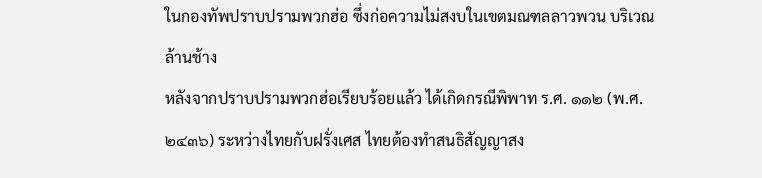ในกองทัพปราบปรามพวกฮ่อ ซึ่งก่อความไม่สงบในเขตมณฑลลาวพวน บริเวณล้านช้าง
หลังจากปราบปรามพวกฮ่อเรียบร้อยแล้ว ได้เกิดกรณีพิพาท ร.ศ. ๑๑๒ (พ.ศ. ๒๔๓๖) ระหว่างไทยกับฝรั่งเศส ไทยต้องทำสนธิสัญญาสง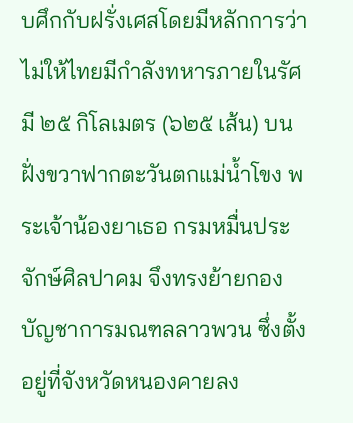บศึกกับฝรั่งเศสโดยมีหลักการว่าไม่ให้ไทยมีกำลังทหารภายในรัศมี ๒๕ กิโลเมตร (๖๒๕ เส้น) บนฝั่งขวาฟากตะวันตกแม่น้ำโขง พระเจ้าน้องยาเธอ กรมหมื่นประจักษ์ศิลปาคม จึงทรงย้ายกองบัญชาการมณฑลลาวพวน ซึ่งตั้งอยู่ที่จังหวัดหนองคายลง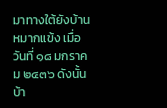มาทางใต้ยังบ้านหมากแข้ง เมื่อวันที่ ๑๘ มกราคม ๒๔๓๖ ดังนั้นบ้า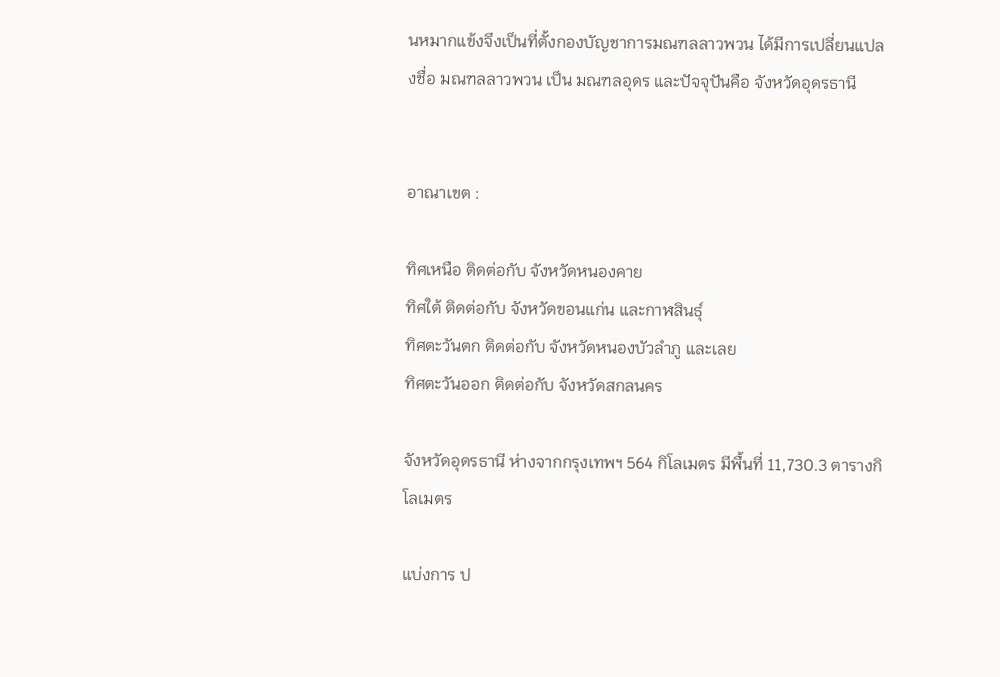นหมากแข้งจึงเป็นที่ตั้งกองบัญชาการมณฑลลาวพวน ได้มีการเปลี่ยนแปลงชื่อ มณฑลลาวพวน เป็น มณฑลอุดร และปัจจุปันคือ จังหวัดอุดรธานี


อาณาเขต :

ทิศเหนือ ติดต่อกับ จังหวัดหนองคาย
ทิศใต้ ติดต่อกับ จังหวัดขอนแก่น และกาฬสินธุ์
ทิศตะวันตก ติดต่อกับ จังหวัดหนองบัวลำภู และเลย
ทิศตะวันออก ติดต่อกับ จังหวัดสกลนคร

จังหวัดอุดรธานี ห่างจากกรุงเทพฯ 564 กิโลเมตร มีพื้นที่ 11,730.3 ตารางกิโลเมตร

แบ่งการ ป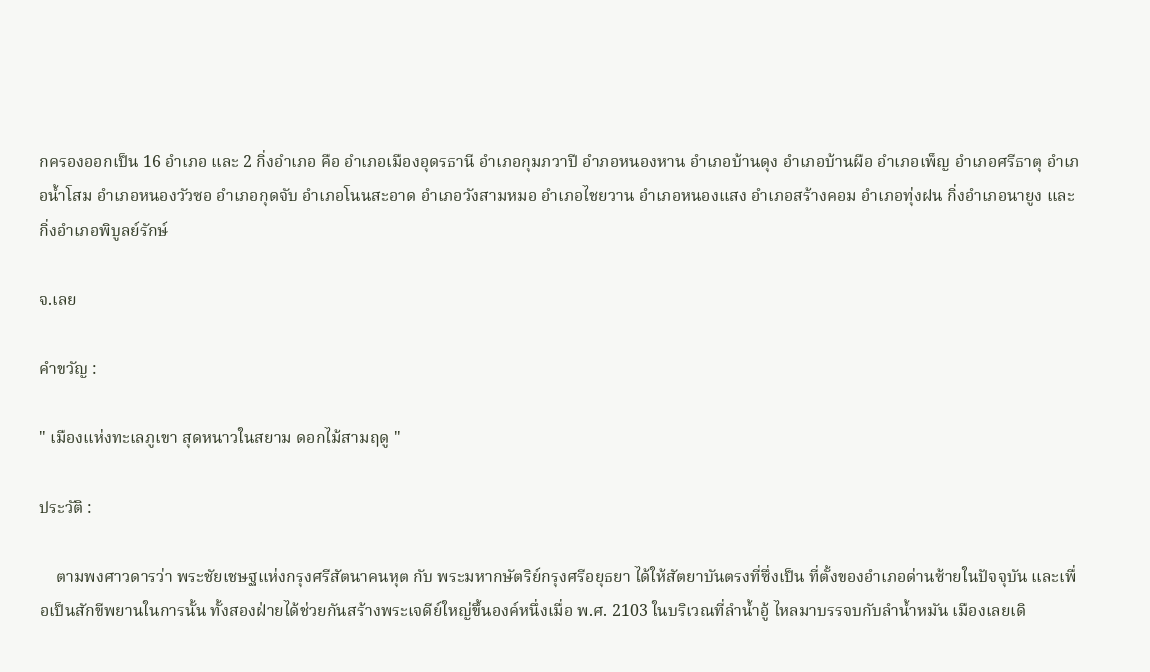กครองออกเป็น 16 อำเภอ และ 2 กิ่งอำเภอ คือ อำเภอเมืองอุดรธานี อำเภอกุมภวาปี อำภอหนองหาน อำเภอบ้านดุง อำเภอบ้านผือ อำเภอเพ็ญ อำเภอศรีธาตุ อำเภอน้ำโสม อำเภอหนองวัวซอ อำเภอกุดจับ อำเภอโนนสะอาด อำเภอวังสามหมอ อำเภอไชยวาน อำเภอหนองแสง อำเภอสร้างคอม อำเภอทุ่งฝน กิ่งอำเภอนายูง และกิ่งอำเภอพิบูลย์รักษ์

จ.เลย

คำขวัญ :

" เมืองแห่งทะเลภูเขา สุดหนาวในสยาม ดอกไม้สามฤดู "

ประวัติ :

    ตามพงศาวดารว่า พระชัยเชษฐแห่งกรุงศรีสัตนาคนหุต กับ พระมหากษัตริย์กรุงศรีอยุธยา ได้ให้สัตยาบันตรงที่ซึ่งเป็น ที่ตั้งของอำเภอด่านซ้ายในปัจจุบัน และเพื่อเป็นสักขีพยานในการนั้น ทั้งสองฝ่ายได้ช่วยกันสร้างพระเจดีย์ใหญ่ขึ้นองค์หนึ่งเมื่อ พ.ศ. 2103 ในบริเวณที่ลำน้ำอู้ ไหลมาบรรจบกับลำน้ำหมัน เมืองเลยเดิ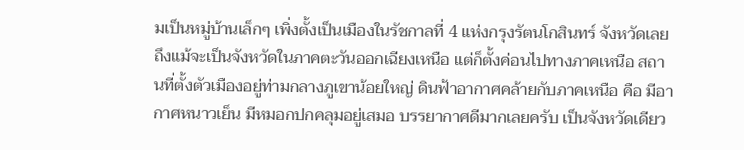มเป็นหมู่บ้านเล็กๆ เพิ่งตั้งเป็นเมืองในรัชกาลที่ 4 แห่งกรุงรัตนโกสินทร์ จังหวัดเลยถึงแม้จะเป็นจังหวัดในภาคตะวันออกเฉียงเหนือ แต่ก็ตั้งค่อนไปทางภาคเหนือ สถานที่ตั้งตัวเมืองอยู่ท่ามกลางภูเขาน้อยใหญ่ ดินฟ้าอากาศคล้ายกับภาคเหนือ คือ มีอากาศหนาวเย็น มีหมอกปกคลุมอยู่เสมอ บรรยากาศดีมากเลยครับ เป็นจังหวัดเดียว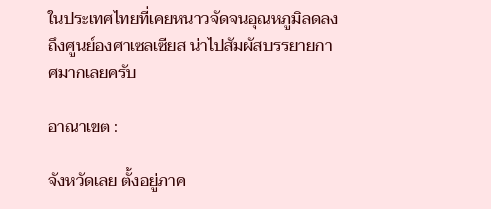ในประเทศไทยที่เคยหนาวจัดจนอุณหภูมิลดลงถึงศูนย์องศาเซลเซียส น่าไปสัมผัสบรรยายกาศมากเลยครับ

อาณาเขต :

จังหวัดเลย ตั้งอยู่ภาค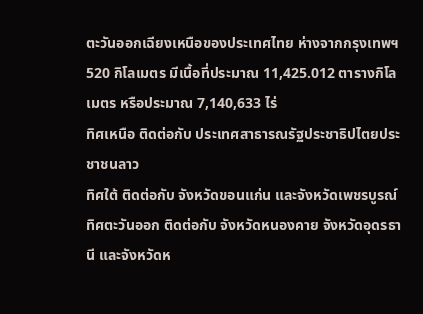ตะวันออกเฉียงเหนือของประเทศไทย ห่างจากกรุงเทพฯ 520 กิโลเมตร มีเนื้อที่ประมาณ 11,425.012 ตารางกิโลเมตร หรือประมาณ 7,140,633 ไร่
ทิศเหนือ ติดต่อกับ ประเทศสาธารณรัฐประชาธิปไตยประชาชนลาว
ทิศใต้ ติดต่อกับ จังหวัดขอนแก่น และจังหวัดเพชรบูรณ์
ทิศตะวันออก ติดต่อกับ จังหวัดหนองคาย จังหวัดอุดรธานี และจังหวัดห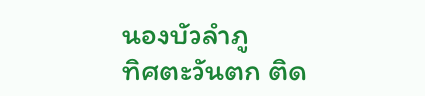นองบัวลำภู
ทิศตะวันตก ติด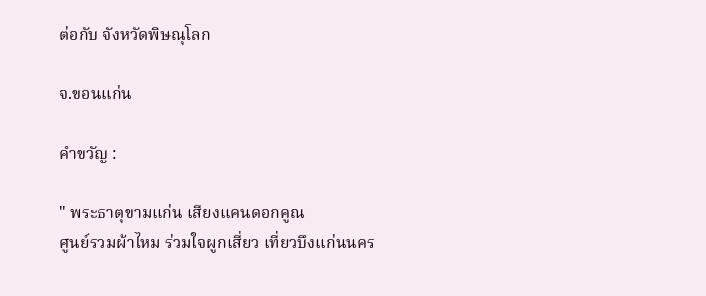ต่อกับ จังหวัดพิษณุโลก

จ.ขอนแก่น

คำขวัญ :

" พระธาตุขามแก่น เสียงแคนดอกคูณ
ศูนย์รวมผ้าไหม ร่วมใจผูกเสี่ยว เที่ยวบึงแก่นนคร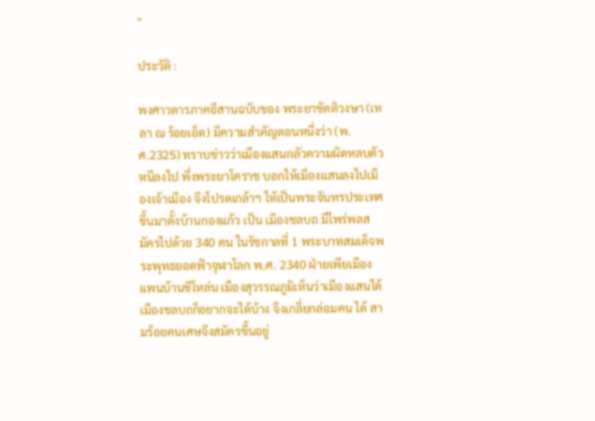"

ประวัติ :

พงศาวดารภาคอีสานฉบับของ พระยาขัตติวงษา (เหลา ณ ร้อยเอ็ด) มีความสำคัญตอนหนึ่งว่า (พ.ศ.2325) ทราบข่าวว่าเมืองแสนกลัวความผิดหลบตัวหนีลงไป พึ่งพระยาโคราช บอกให้เมืองแสนลงไปเมืองเจ้าเมือง จึงโปรดเกล้าฯ ให้เป็นพระจันทรประเทศ ขึ้นมาตั้งบ้านกองแก้ว เป็น เมืองชลบถ มีไพร่พลสมัครไปด้วย 340 คน ในรัชกาลที่ 1 พระบาทสมเด็จพระพุทธยอดฟ้าจุฬาโลก พ.ศ. 2340 ฝ่ายเพียเมือง แพนบ้านชีโหล่น เมืองสุวรรณภูมิเห็นว่าเมืองแสนได้เมืองชลบถก็อยากจะได้บ้าง จึงเกลี่ยกล่อมคน ได้ สามร้อยคนเศษจึงสมัครขึ้นอยู่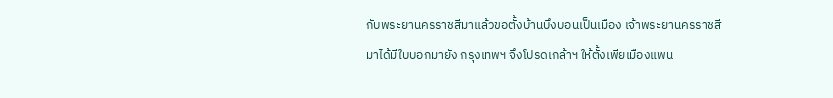กับพระยานครราชสีมาแล้วขอตั้งบ้านบึงบอนเป็นเมือง เจ้าพระยานครราชสีมาได้มีใบบอกมายัง กรุงเทพฯ จึงโปรดเกล้าฯ ให้ตั้งเพียเมืองแพน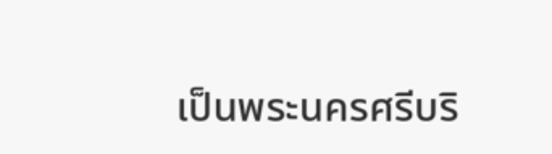เป็นพระนครศรีบริ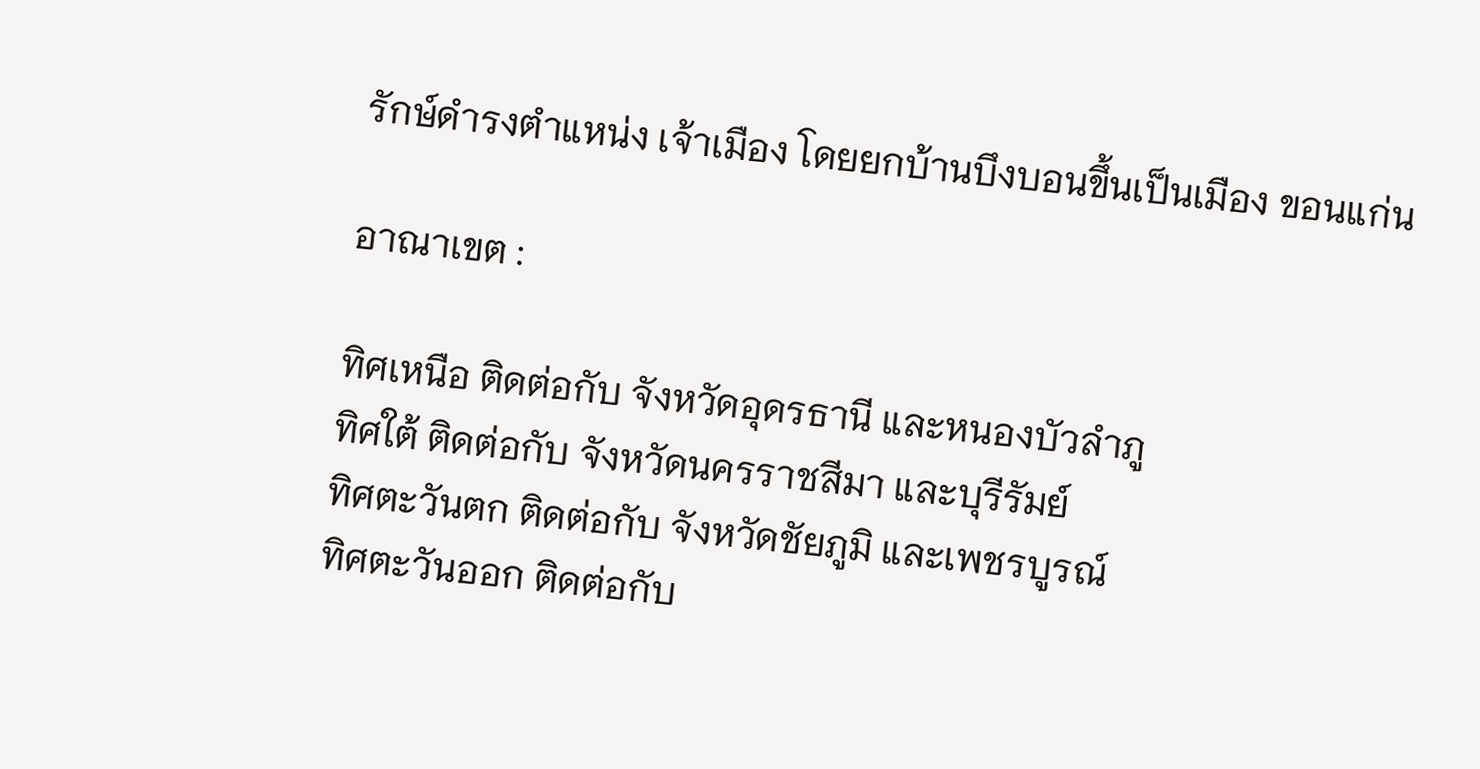รักษ์ดำรงตำแหน่ง เจ้าเมือง โดยยกบ้านบึงบอนขึ้นเป็นเมือง ขอนแก่น

อาณาเขต :

ทิศเหนือ ติดต่อกับ จังหวัดอุดรธานี และหนองบัวลำภู
ทิศใต้ ติดต่อกับ จังหวัดนครราชสีมา และบุรีรัมย์
ทิศตะวันตก ติดต่อกับ จังหวัดชัยภูมิ และเพชรบูรณ์
ทิศตะวันออก ติดต่อกับ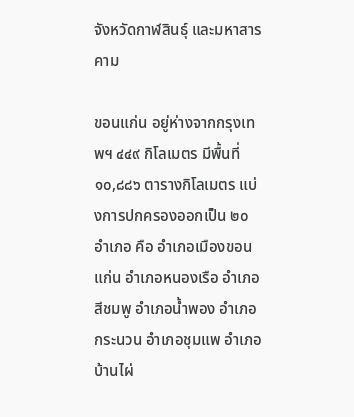จังหวัดกาฬสินธุ์ และมหาสารคาม

ขอนแก่น อยู่ห่างจากกรุงเทพฯ ๔๔๙ กิโลเมตร มีพื้นที่ ๑๐,๘๘๖ ตารางกิโลเมตร แบ่งการปกครองออกเป็น ๒๐ อำเภอ คือ อำเภอเมืองขอนแก่น อำเภอหนองเรือ อำเภอสีชมพู อำเภอน้ำพอง อำเภอกระนวน อำเภอชุมแพ อำเภอบ้านไผ่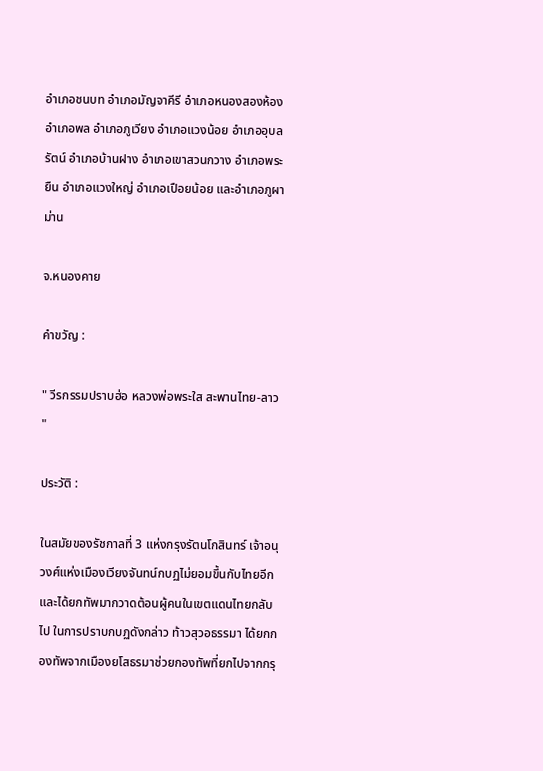อำเภอชนบท อำเภอมัญจาคีรี อำเภอหนองสองห้อง อำเภอพล อำเภอภูเวียง อำเภอแวงน้อย อำเภออุบลรัตน์ อำเภอบ้านฝาง อำเภอเขาสวนกวาง อำเภอพระยืน อำเภอแวงใหญ่ อำเภอเปือยน้อย และอำเภอภูผาม่าน

จ.หนองคาย

คำขวัญ :

" วีรกรรมปราบฮ่อ หลวงพ่อพระใส สะพานไทย-ลาว "

ประวัติ :

ในสมัยของรัชกาลที่ 3 แห่งกรุงรัตนโกสินทร์ เจ้าอนุวงศ์แห่งเมืองเวียงจันทน์กบฏไม่ยอมขึ้นกับไทยอีก และได้ยกทัพมากวาดต้อนผู้คนในเขตแดนไทยกลับไป ในการปราบกบฏดังกล่าว ท้าวสุวอธรรมา ได้ยกกองทัพจากเมืองยโสธรมาช่วยกองทัพที่ยกไปจากกรุ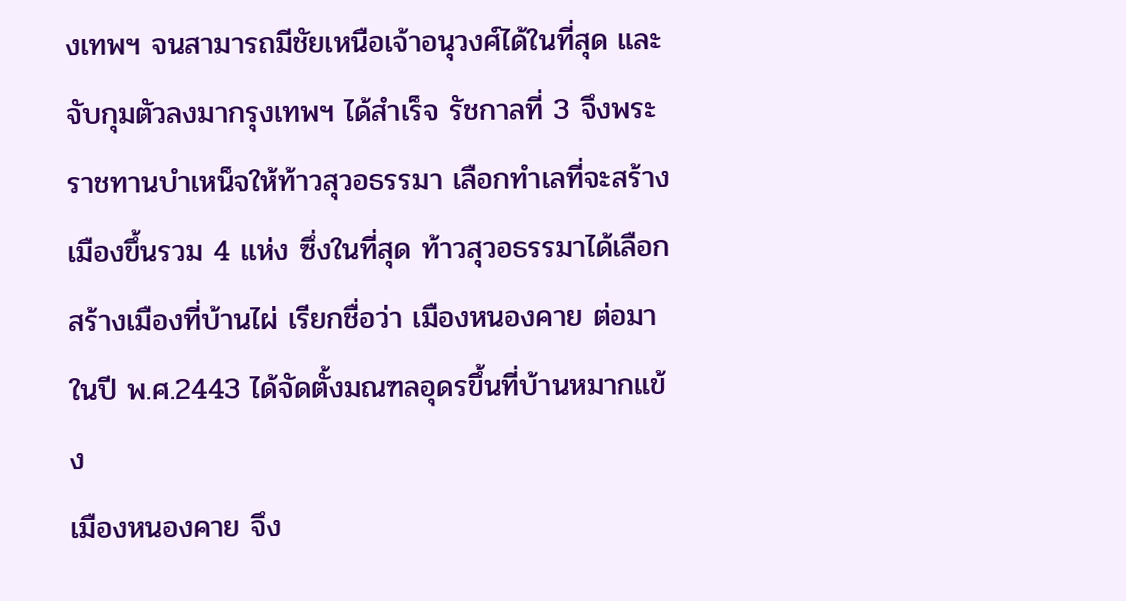งเทพฯ จนสามารถมีชัยเหนือเจ้าอนุวงศ์ได้ในที่สุด และจับกุมตัวลงมากรุงเทพฯ ได้สำเร็จ รัชกาลที่ 3 จึงพระราชทานบำเหน็จให้ท้าวสุวอธรรมา เลือกทำเลที่จะสร้างเมืองขึ้นรวม 4 แห่ง ซึ่งในที่สุด ท้าวสุวอธรรมาได้เลือกสร้างเมืองที่บ้านไผ่ เรียกชื่อว่า เมืองหนองคาย ต่อมาในปี พ.ศ.2443 ได้จัดตั้งมณฑลอุดรขึ้นที่บ้านหมากแข้ง
เมืองหนองคาย จึง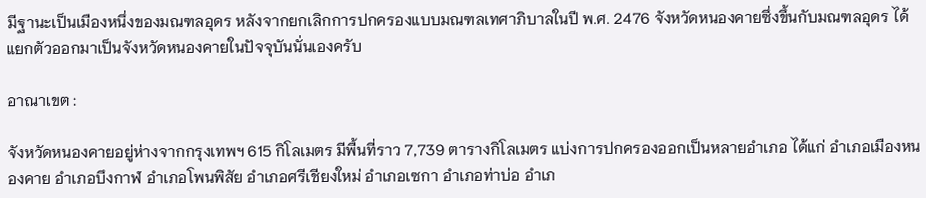มีฐานะเป็นเมืองหนึ่งของมณฑลอุดร หลังจากยกเลิกการปกครองแบบมณฑลเทศาภิบาลในปี พ.ศ. 2476 จังหวัดหนองคายซึ่งขึ้นกับมณฑลอุดร ได้แยกตัวออกมาเป็นจังหวัดหนองคายในปัจจุบันนั่นเองครับ

อาณาเขต :

จังหวัดหนองคายอยู่ห่างจากกรุงเทพฯ 615 กิโลเมตร มีพื้นที่ราว 7,739 ตารางกิโลเมตร แบ่งการปกครองออกเป็นหลายอำเภอ ได้แก่ อำเภอเมืองหนองคาย อำเภอบึงกาฬ อำเภอโพนพิสัย อำเภอศรีเชียงใหม่ อำเภอเซกา อำเภอท่าบ่อ อำเภ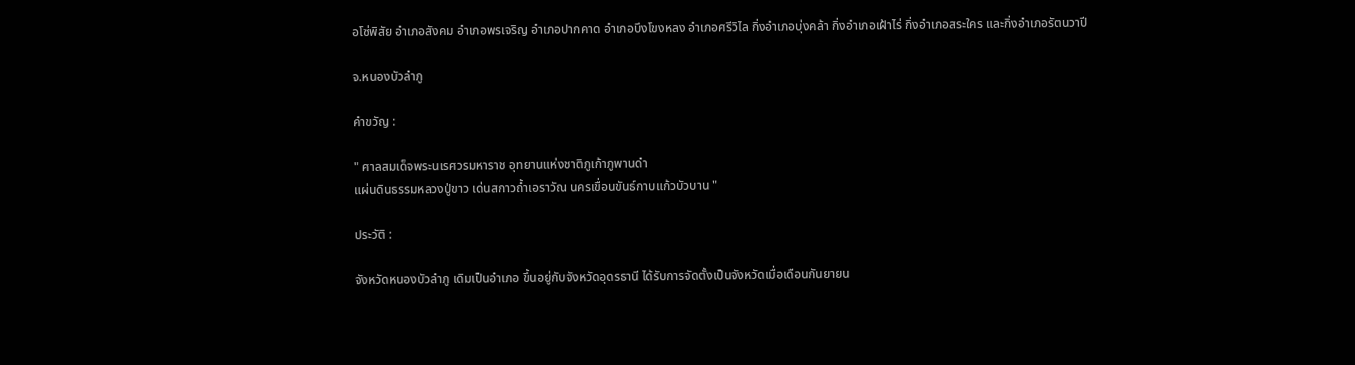อโซ่พิสัย อำเภอสังคม อำเภอพรเจริญ อำเภอปากคาด อำเภอบึงโขงหลง อำเภอศรีวิไล กิ่งอำเภอบุ่งคล้า กิ่งอำเภอเฝ้าไร่ กิ่งอำเภอสระใคร และกิ่งอำเภอรัตนวาปี

จ.หนองบัวลำภู

คำขวัญ :

" ศาลสมเด็จพระนเรศวรมหาราช อุทยานแห่งชาติภูเก้าภูพานดำ
แผ่นดินธรรมหลวงปู่ขาว เด่นสกาวถ้ำเอราวัณ นครเขื่อนขันธ์กาบแก้วบัวบาน "

ประวัติ :

จังหวัดหนองบัวลำภู เดิมเป็นอำเภอ ขึ้นอยู่กับจังหวัดอุดรธานี ได้รับการจัดตั้งเป็นจังหวัดเมื่อเดือนกันยายน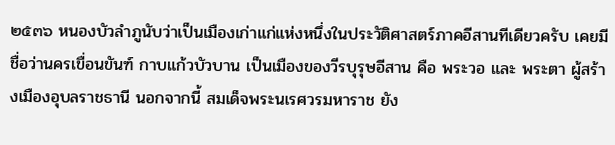๒๕๓๖ หนองบัวลำภูนับว่าเป็นเมืองเก่าแก่แห่งหนึ่งในประวัติศาสตร์ภาคอีสานทีเดียวครับ เคยมีชื่อว่านครเขื่อนขันฑ์ กาบแก้วบัวบาน เป็นเมืองของวีรบุรุษอีสาน คือ พระวอ และ พระตา ผู้สร้างเมืองอุบลราชธานี นอกจากนี้ สมเด็จพระนเรศวรมหาราช ยัง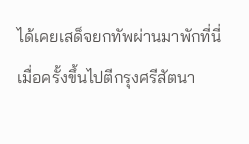ได้เคยเสด็จยกทัพผ่านมาพักที่นี่ เมื่อครั้งขึ้นไปตีกรุงศรีสัตนา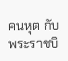คนหุต กับพระราชบิ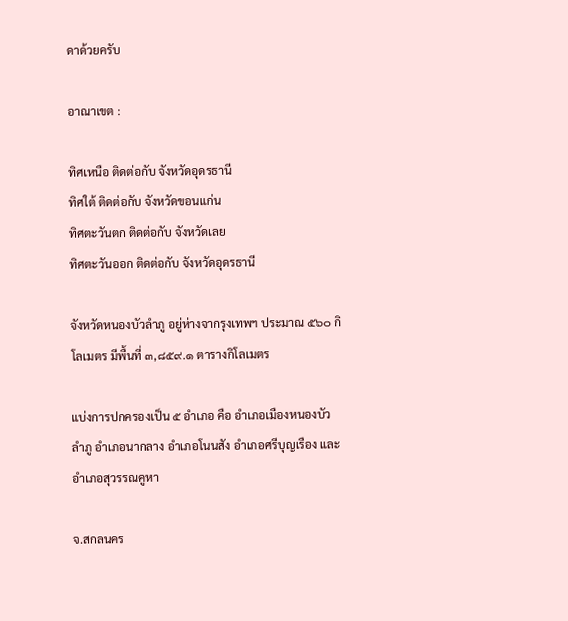ดาด้วยครับ

อาณาเขต :

ทิศเหนือ ติดต่อกับ จังหวัดอุดรธานี
ทิศใต้ ติดต่อกับ จังหวัดขอนแก่น
ทิศตะวันตก ติดต่อกับ จังหวัดเลย
ทิศตะวันออก ติดต่อกับ จังหวัดอุดรธานี

จังหวัดหนองบัวลำภู อยู่ห่างจากรุงเทพฯ ประมาณ ๕๖๐ กิโลเมตร มีพื้นที่ ๓,๘๕๙.๑ ตารางกิโลเมตร

แบ่งการปกครองเป็น ๕ อำเภอ คือ อำเภอเมืองหนองบัวลำภู อำเภอนากลาง อำเภอโนนสัง อำเภอศรีบุญเรือง และอำเภอสุวรรณคูหา

จ.สกลนคร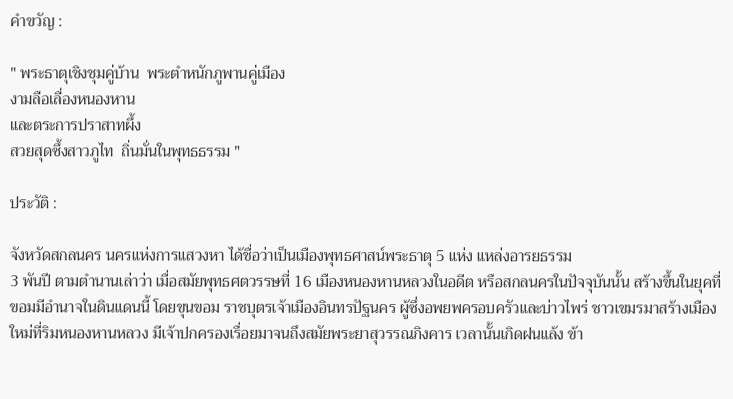คำขวัญ :

" พระธาตุเชิงชุมคู่บ้าน  พระตำหนักภูพานคู่เมือง
งามลือเลื่องหนองหาน
และตระการปราสาทผึ้ง
สวยสุดซึ้งสาวภูไท  ถิ่นมั่นในพุทธธรรม "

ประวัติ :

จังหวัดสกลนคร นครแห่งการแสวงหา ได้ชื่อว่าเป็นเมืองพุทธศาสน์พระธาตุ 5 แห่ง แหล่งอารยธรรม
3 พันปี ตามตำนานเล่าว่า เมื่อสมัยพุทธศตวรรษที่ 16 เมืองหนองหานหลวงในอดีต หรือสกลนครในปัจจุบันนั้น สร้างขึ้นในยุคที่ขอมมีอำนาจในดินแดนนี้ โดยขุนขอม ราชบุตรเจ้าเมืองอินทรปัฐนคร ผู้ซึ่งอพยพครอบครัวและบ่าวไพร่ ชาวเขมรมาสร้างเมืองใหม่ที่ริมหนองหานหลวง มีเจ้าปกครองเรื่อยมาจนถึงสมัยพระยาสุวรรณภิงคาร เวลานั้นเกิดฝนแล้ง ข้า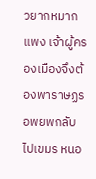วยากหมากแพง เจ้าผู้ครองเมืองจึงต้องพาราษฏรอพยพกลับไปเขมร หนอ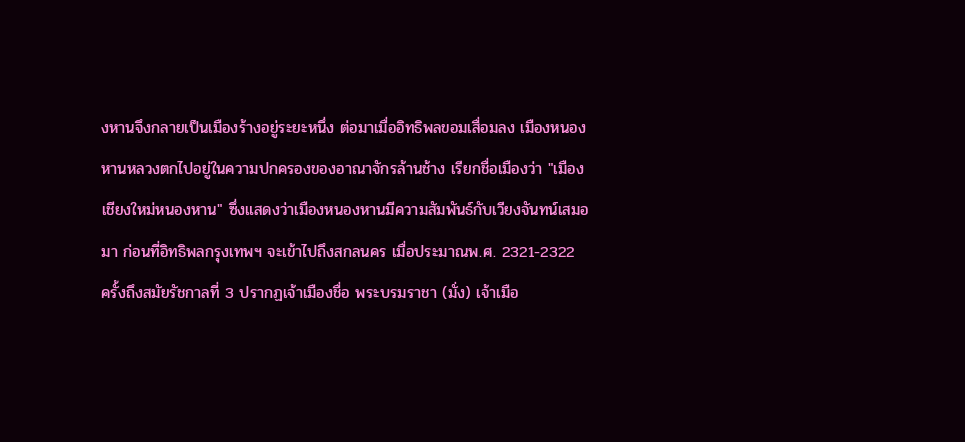งหานจึงกลายเป็นเมืองร้างอยู่ระยะหนึ่ง ต่อมาเมื่ออิทธิพลขอมเสื่อมลง เมืองหนองหานหลวงตกไปอยู่ในความปกครองของอาณาจักรล้านช้าง เรียกชื่อเมืองว่า "เมืองเชียงใหม่หนองหาน" ซึ่งแสดงว่าเมืองหนองหานมีความสัมพันธ์กับเวียงจันทน์เสมอมา ก่อนที่อิทธิพลกรุงเทพฯ จะเข้าไปถึงสกลนคร เมื่อประมาณพ.ศ. 2321-2322
ครั้งถึงสมัยรัชกาลที่ 3 ปรากฏเจ้าเมืองชื่อ พระบรมราชา (มั่ง) เจ้าเมือ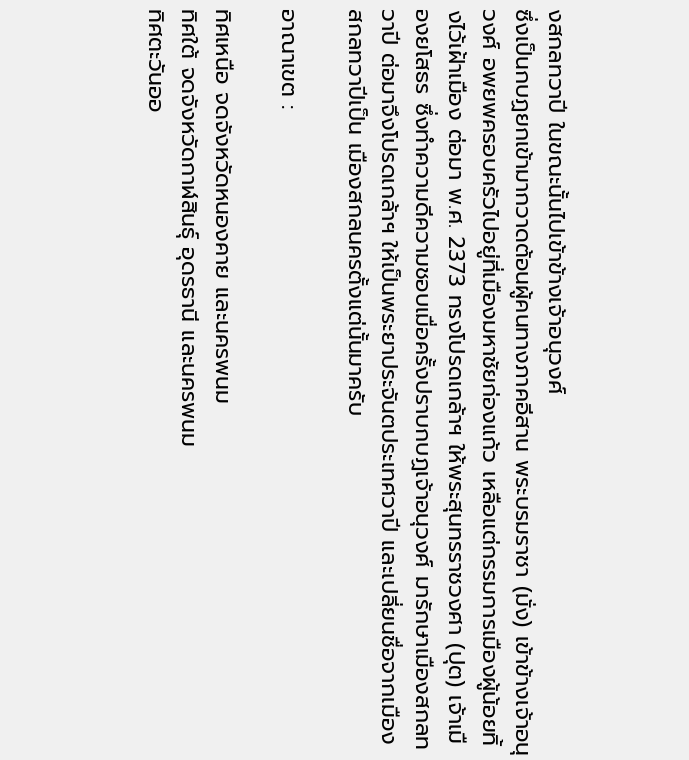งสกลทวาปี ในขณะนั้นไปเข้าข้างเจ้าอนุวงศ์
ซึ่งเป็นกบฏยกเข้ามากวาดต้อนผู้คนทางภาคอีสาน พระบรมราชา (มั่ง) เข้าข้างเจ้าอนุวงศ์ อพยพครอบครัวไปอยู่ที่เมืองมหาชัยก่องแก้ว เหลือแต่กรรมการเมืองผู้น้อยทิ้งไว้เฝ้าเมือง ต่อมา พ.ศ. 2373 ทรงโปรดเกล้าฯ ให้พระสุนทรราชวงศา (ปุต) เจ้าเมืองยโสธร ซึ่งทำความดีความชอบเมื่อครั้งปราบกบฏเจ้าอนุวงศ์ มารักษาเมืองสกลทวาปี ต่อมาจึงโปรดเกล้าฯ ให้เป็นพระยาประจันตประเทศวาปี และเปลี่ยนชื่อจากเมืองสกลทวาปีเป็น เมืองสกลนครตั้งแต่นั้นมาครับ

อาณาเขต :

ทิศเหนือ จดจังหวัดหนองคาย และนครพนม
ทิศใต้ จดจังหวัดกาฬสินธุ์ อุดรธานี และนครพนม
ทิศตะวันออ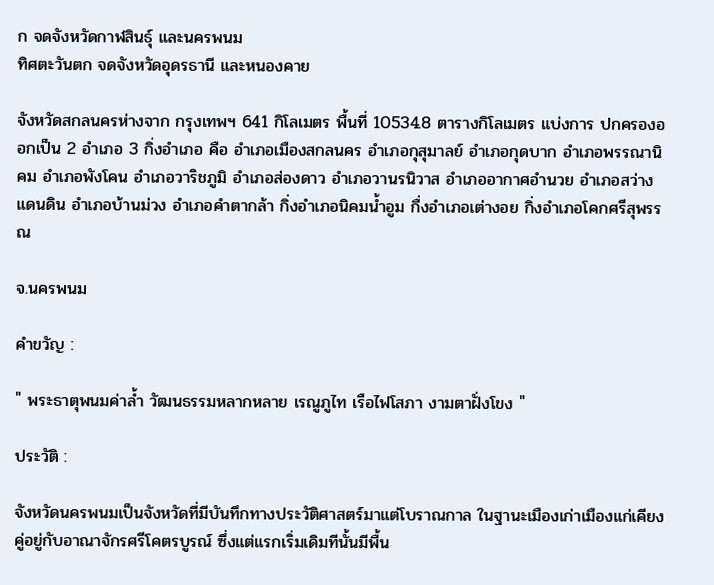ก จดจังหวัดกาฬสินธุ์ และนครพนม
ทิศตะวันตก จดจังหวัดอุดรธานี และหนองคาย

จังหวัดสกลนครห่างจาก กรุงเทพฯ 641 กิโลเมตร พื้นที่ 10534.8 ตารางกิโลเมตร แบ่งการ ปกครองออกเป็น 2 อำเภอ 3 กิ่งอำเภอ คือ อำเภอเมืองสกลนคร อำเภอกุสุมาลย์ อำเภอกุดบาก อำเภอพรรณานิคม อำเภอพังโคน อำเภอวาริชภูมิ อำเภอส่องดาว อำเภอวานรนิวาส อำเภออากาศอำนวย อำเภอสว่างแดนดิน อำเภอบ้านม่วง อำเภอคำตากล้า กิ่งอำเภอนิคมน้ำอูม กื่งอำเภอเต่างอย กิ่งอำเภอโคกศรีสุพรรณ

จ.นครพนม

คำขวัญ :

" พระธาตุพนมค่าล้ำ วัฒนธรรมหลากหลาย เรณูภูไท เรือไฟโสภา งามตาฝั่งโขง "

ประวัติ :

จังหวัดนครพนมเป็นจังหวัดที่มีบันทึกทางประวัติศาสตร์มาแต่โบราณกาล ในฐานะเมืองเก่าเมืองแก่เคียงคู่อยู่กับอาณาจักรศรีโคตรบูรณ์ ซึ่งแต่แรกเริ่มเดิมทีนั้นมีพื้น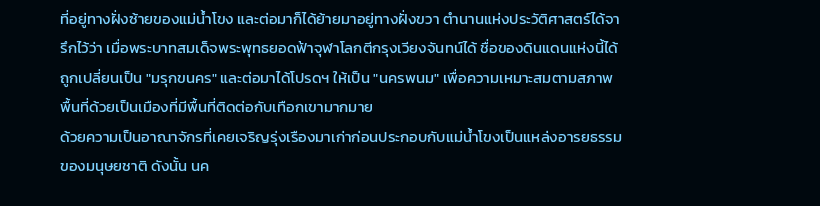ที่อยู่ทางฝั่งซ้ายของแม่น้ำโขง และต่อมาก็ได้ย้ายมาอยู่ทางฝั่งขวา ตำนานแห่งประวัติศาสตร์ได้จารึกไว้ว่า เมื่อพระบาทสมเด็จพระพุทธยอดฟ้าจุฬาโลกตีกรุงเวียงจันทน์ได้ ชื่อของดินแดนแห่งนี้ได้ถูกเปลี่ยนเป็น "มรุกขนคร" และต่อมาได้โปรดฯ ให้เป็น "นครพนม" เพื่อความเหมาะสมตามสภาพพื้นที่ด้วยเป็นเมืองที่มีพื้นที่ติดต่อกับเทือกเขามากมาย
ด้วยความเป็นอาณาจักรที่เคยเจริญรุ่งเรืองมาเก่าก่อนประกอบกับแม่น้ำโขงเป็นแหล่งอารยธรรมของมนุษยชาติ ดังนั้น นค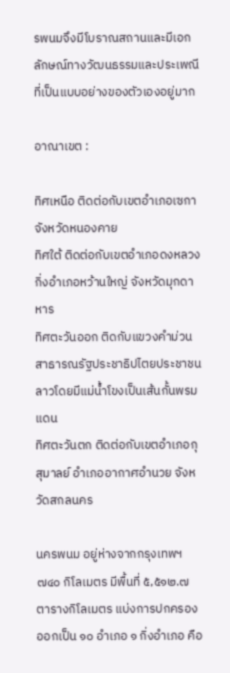รพนมจึงมีโบราณสถานและมีเอกลักษณ์ทางวัฒนธรรมและประเพณีที่เป็นแบบอย่างของตัวเองอยู่มาก

อาณาเขต :

ทิศเหนือ ติดต่อกับเขตอำเภอเซกา จังหวัดหนองคาย
ทิศใต้ ติดต่อกับเขตอำเภอดงหลวง กิ่งอำเภอหว้านใหญ่ จังหวัดมุกดาหาร
ทิศตะวันออก ติดกับแขวงคำม่วน สาธารณรัฐประชาธิปไตยประชาชนลาวโดยมีแม่น้ำโขงเป็นเส้นกั้นพรมแดน
ทิศตะวันตก ติดต่อกับเขตอำเภอกุสุมาลย์ อำเภออากาศอำนวย จังหวัดสกลนคร

นครพนม อยู่ห่างจากกรุงเทพฯ ๗๔๐ กิโลเมตร มีพื้นที่ ๕,๕๑๒.๗ ตารางกิโลเมตร แบ่งการปกครอง ออกเป็น ๑๐ อำเภอ ๑ กิ่งอำเภอ คือ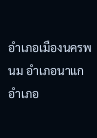อำเภอเมืองนครพนม อำเภอนาแก อำเภอ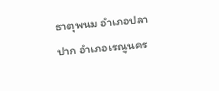ธาตุพนม อำเภอปลาปาก อำเภอเรณูนคร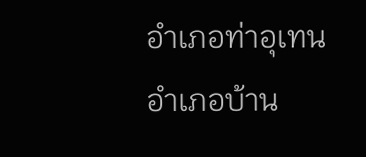อำเภอท่าอุเทน อำเภอบ้าน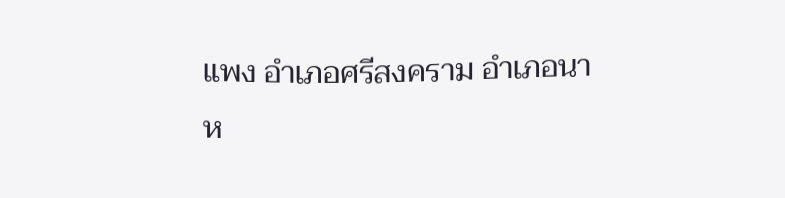แพง อำเภอศรีสงคราม อำเภอนาห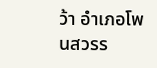ว้า อำเภอโพนสวรร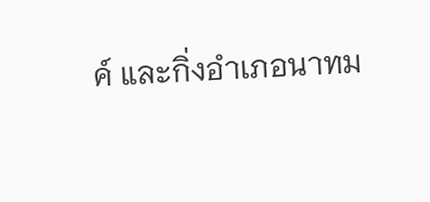ค์ และกิ่งอำเภอนาทม